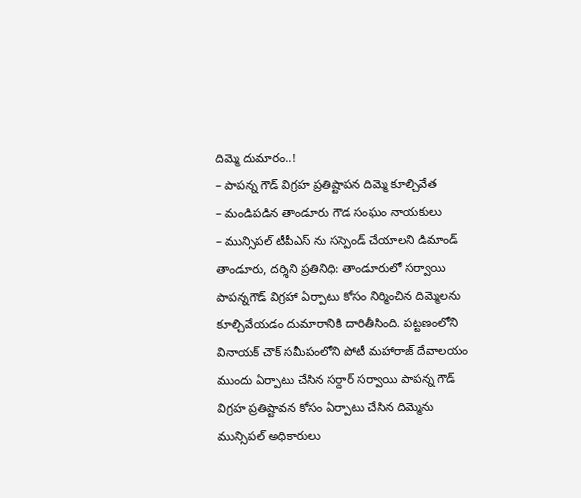దిమ్మె దుమారం..!
– పాపన్న గౌడ్ విగ్రహ ప్రతిష్టాపన దిమ్మె కూల్చివేత
– మండిపడిన తాండూరు గౌడ సంఘం నాయకులు
– మున్సిపల్ టీపీఎస్ ను సస్పెండ్ చేయాలని డిమాండ్
తాండూరు, దర్శిని ప్రతినిధి: తాండూరులో సర్వాయి పాపన్నగౌడ్ విగ్రహా ఏర్పాటు కోసం నిర్మించిన దిమ్మెలను కూల్చివేయడం దుమారానికి దారితీసింది. పట్టణంలోని వినాయక్ చౌక్ సమీపంలోని పోటీ మహారాజ్ దేవాలయం ముందు ఏర్పాటు చేసిన సర్దార్ సర్వాయి పాపన్న గౌడ్ విగ్రహ ప్రతిష్టావన కోసం ఏర్పాటు చేసిన దిమ్మెను మున్సిపల్ అధికారులు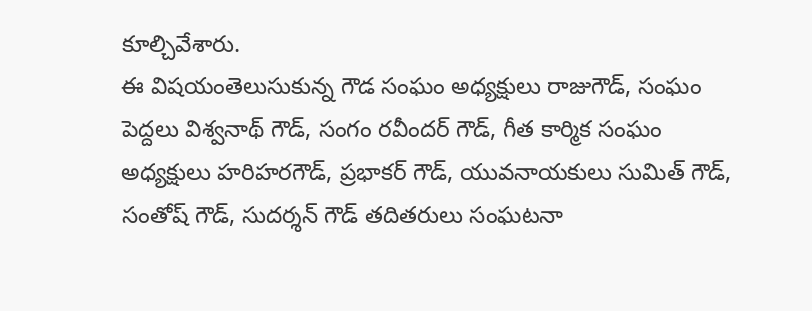కూల్చివేశారు.
ఈ విషయంతెలుసుకున్న గౌడ సంఘం అధ్యక్షులు రాజుగౌడ్, సంఘం పెద్దలు విశ్వనాథ్ గౌడ్, సంగం రవీందర్ గౌడ్, గీత కార్మిక సంఘం అధ్యక్షులు హరిహరగౌడ్, ప్రభాకర్ గౌడ్, యువనాయకులు సుమిత్ గౌడ్, సంతోష్ గౌడ్, సుదర్శన్ గౌడ్ తదితరులు సంఘటనా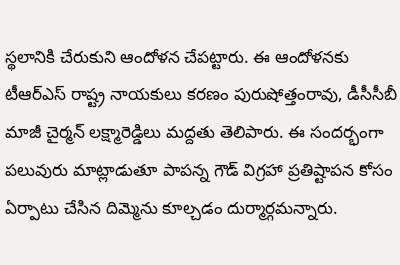స్థలానికి చేరుకుని ఆందోళన చేపట్టారు. ఈ ఆందోళనకు టీఆర్ఎస్ రాష్ట్ర నాయకులు కరణం పురుషోత్తంరావు, డీసీసీబీ మాజీ చైర్మన్ లక్ష్మారెడ్డిలు మద్దతు తెలిపారు. ఈ సందర్భంగా పలువురు మాట్లాడుతూ పాపన్న గౌడ్ విగ్రహా ప్రతిష్టాపన కోసం ఏర్పాటు చేసిన దిమ్మెను కూల్చడం దుర్మార్గమన్నారు.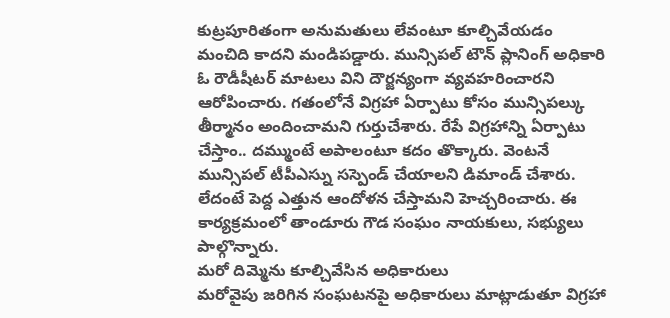కుట్రపూరితంగా అనుమతులు లేవంటూ కూల్చివేయడం మంచిది కాదని మండిపడ్డారు. మున్సిపల్ టౌన్ ప్లానింగ్ అధికారి ఓ రౌడీషీటర్ మాటలు విని దౌర్జన్యంగా వ్యవహరించారని ఆరోపించారు. గతంలోనే విగ్రహా ఏర్పాటు కోసం మున్సిపల్కు తీర్మానం అందించామని గుర్తుచేశారు. రేపే విగ్రహాన్ని ఏర్పాటు చేస్తాం.. దమ్ముంటే అపాలంటూ కదం తొక్కారు. వెంటనే మున్సిపల్ టీపీఎస్ను సస్పెండ్ చేయాలని డిమాండ్ చేశారు. లేదంటే పెద్ద ఎత్తున ఆందోళన చేస్తామని హెచ్చరించారు. ఈ కార్యక్రమంలో తాండూరు గౌడ సంఘం నాయకులు, సభ్యులు పాల్గొన్నారు.
మరో దిమ్మెను కూల్చివేసిన అధికారులు
మరోవైపు జరిగిన సంఘటనపై అధికారులు మాట్లాడుతూ విగ్రహా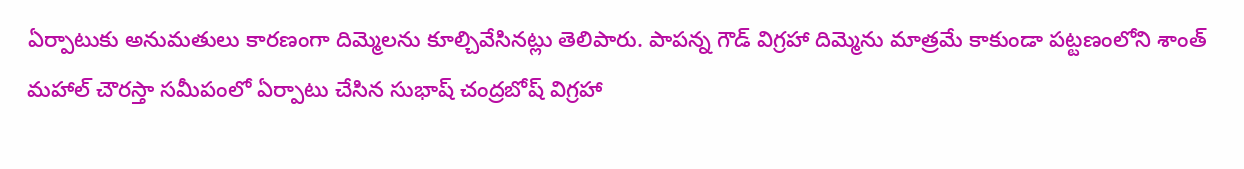ఏర్పాటుకు అనుమతులు కారణంగా దిమ్మెలను కూల్చివేసినట్లు తెలిపారు. పాపన్న గౌడ్ విగ్రహా దిమ్మెను మాత్రమే కాకుండా పట్టణంలోని శాంత్ మహాల్ చౌరస్తా సమీపంలో ఏర్పాటు చేసిన సుభాష్ చంద్రబోష్ విగ్రహా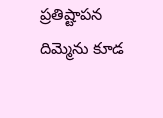ప్రతిష్టాపన దిమ్మెను కూడ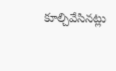కూల్చివేసినట్లు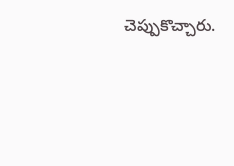చెప్పుకొచ్చారు.